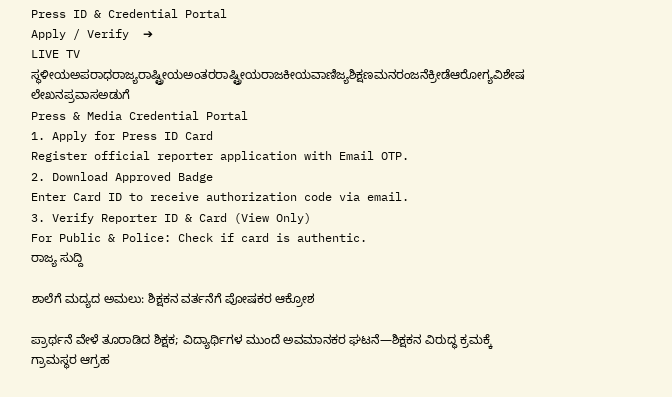Press ID & Credential Portal
Apply / Verify  ➔
LIVE TV ಸ್ಥಳೀಯಅಪರಾಧರಾಜ್ಯರಾಷ್ಟ್ರೀಯಅಂತರರಾಷ್ಟ್ರೀಯರಾಜಕೀಯವಾಣಿಜ್ಯಶಿಕ್ಷಣಮನರಂಜನೆಕ್ರೀಡೆಆರೋಗ್ಯವಿಶೇಷ ಲೇಖನಪ್ರವಾಸಅಡುಗೆ
Press & Media Credential Portal
1. Apply for Press ID Card
Register official reporter application with Email OTP.
2. Download Approved Badge
Enter Card ID to receive authorization code via email.
3. Verify Reporter ID & Card (View Only)
For Public & Police: Check if card is authentic.
ರಾಜ್ಯ ಸುದ್ದಿ

ಶಾಲೆಗೆ ಮದ್ಯದ ಅಮಲು: ಶಿಕ್ಷಕನ ವರ್ತನೆಗೆ ಪೋಷಕರ ಆಕ್ರೋಶ

ಪ್ರಾರ್ಥನೆ ವೇಳೆ ತೂರಾಡಿದ ಶಿಕ್ಷಕ; ವಿದ್ಯಾರ್ಥಿಗಳ ಮುಂದೆ ಅವಮಾನಕರ ಘಟನೆ—ಶಿಕ್ಷಕನ ವಿರುದ್ಧ ಕ್ರಮಕ್ಕೆ ಗ್ರಾಮಸ್ಥರ ಆಗ್ರಹ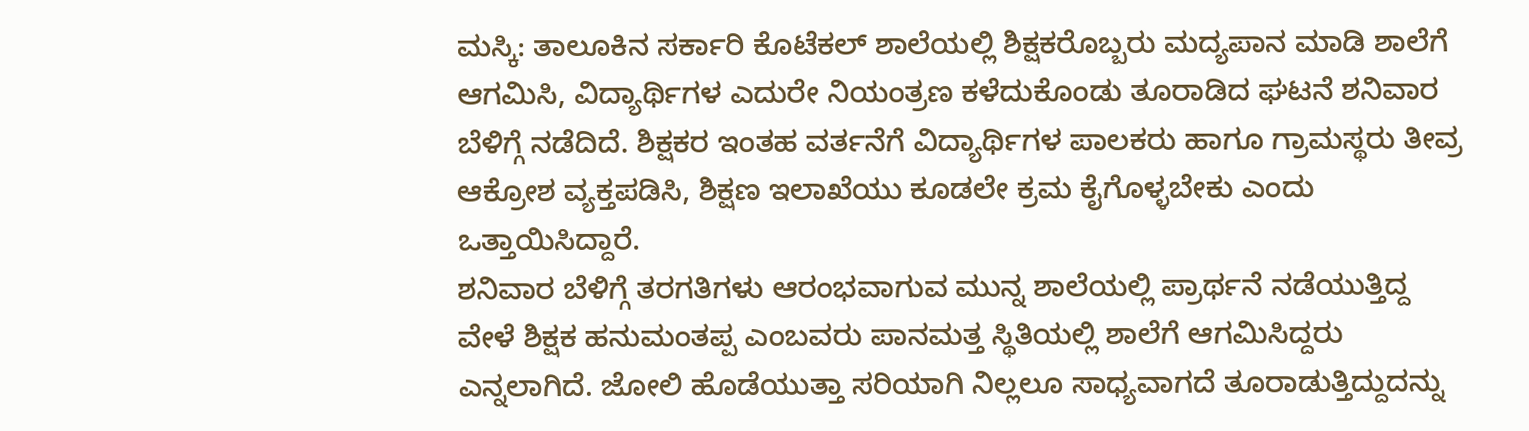ಮಸ್ಕಿ: ತಾಲೂಕಿನ ಸರ್ಕಾರಿ ಕೊಟೆಕಲ್ ಶಾಲೆಯಲ್ಲಿ ಶಿಕ್ಷಕರೊಬ್ಬರು ಮದ್ಯಪಾನ ಮಾಡಿ ಶಾಲೆಗೆ ಆಗಮಿಸಿ, ವಿದ್ಯಾರ್ಥಿಗಳ ಎದುರೇ ನಿಯಂತ್ರಣ ಕಳೆದುಕೊಂಡು ತೂರಾಡಿದ ಘಟನೆ ಶನಿವಾರ ಬೆಳಿಗ್ಗೆ ನಡೆದಿದೆ. ಶಿಕ್ಷಕರ ಇಂತಹ ವರ್ತನೆಗೆ ವಿದ್ಯಾರ್ಥಿಗಳ ಪಾಲಕರು ಹಾಗೂ ಗ್ರಾಮಸ್ಥರು ತೀವ್ರ ಆಕ್ರೋಶ ವ್ಯಕ್ತಪಡಿಸಿ, ಶಿಕ್ಷಣ ಇಲಾಖೆಯು ಕೂಡಲೇ ಕ್ರಮ ಕೈಗೊಳ್ಳಬೇಕು ಎಂದು ಒತ್ತಾಯಿಸಿದ್ದಾರೆ.
ಶನಿವಾರ ಬೆಳಿಗ್ಗೆ ತರಗತಿಗಳು ಆರಂಭವಾಗುವ ಮುನ್ನ ಶಾಲೆಯಲ್ಲಿ ಪ್ರಾರ್ಥನೆ ನಡೆಯುತ್ತಿದ್ದ ವೇಳೆ ಶಿಕ್ಷಕ ಹನುಮಂತಪ್ಪ ಎಂಬವರು ಪಾನಮತ್ತ ಸ್ಥಿತಿಯಲ್ಲಿ ಶಾಲೆಗೆ ಆಗಮಿಸಿದ್ದರು ಎನ್ನಲಾಗಿದೆ. ಜೋಲಿ ಹೊಡೆಯುತ್ತಾ ಸರಿಯಾಗಿ ನಿಲ್ಲಲೂ ಸಾಧ್ಯವಾಗದೆ ತೂರಾಡುತ್ತಿದ್ದುದನ್ನು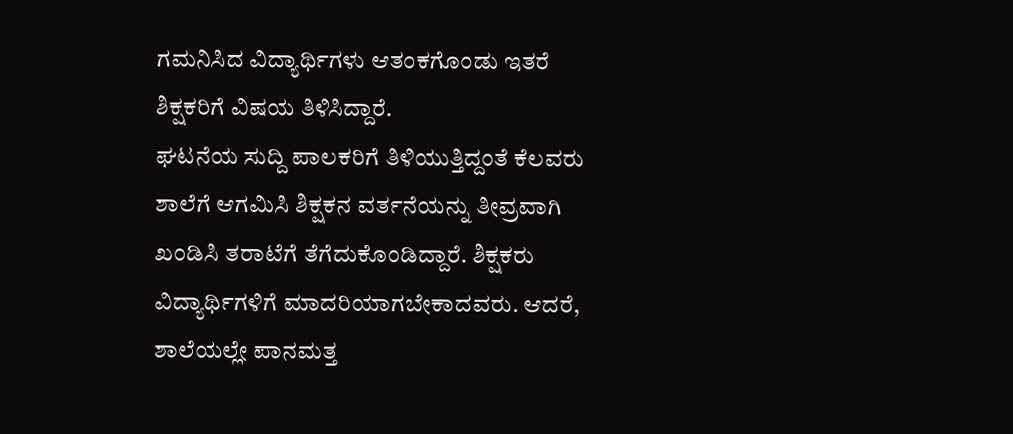ಗಮನಿಸಿದ ವಿದ್ಯಾರ್ಥಿಗಳು ಆತಂಕಗೊಂಡು ಇತರೆ ಶಿಕ್ಷಕರಿಗೆ ವಿಷಯ ತಿಳಿಸಿದ್ದಾರೆ.
ಘಟನೆಯ ಸುದ್ದಿ ಪಾಲಕರಿಗೆ ತಿಳಿಯುತ್ತಿದ್ದಂತೆ ಕೆಲವರು ಶಾಲೆಗೆ ಆಗಮಿಸಿ ಶಿಕ್ಷಕನ ವರ್ತನೆಯನ್ನು ತೀವ್ರವಾಗಿ ಖಂಡಿಸಿ ತರಾಟೆಗೆ ತೆಗೆದುಕೊಂಡಿದ್ದಾರೆ. ಶಿಕ್ಷಕರು ವಿದ್ಯಾರ್ಥಿಗಳಿಗೆ ಮಾದರಿಯಾಗಬೇಕಾದವರು. ಆದರೆ, ಶಾಲೆಯಲ್ಲೇ ಪಾನಮತ್ತ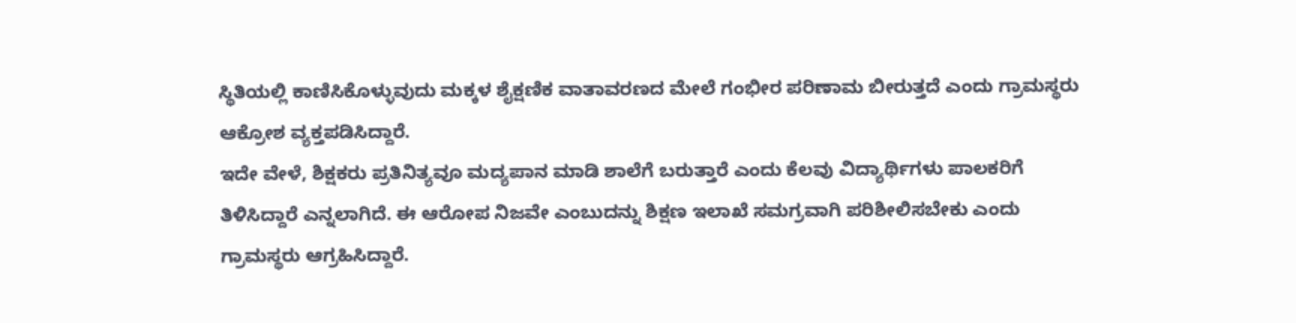ಸ್ಥಿತಿಯಲ್ಲಿ ಕಾಣಿಸಿಕೊಳ್ಳುವುದು ಮಕ್ಕಳ ಶೈಕ್ಷಣಿಕ ವಾತಾವರಣದ ಮೇಲೆ ಗಂಭೀರ ಪರಿಣಾಮ ಬೀರುತ್ತದೆ ಎಂದು ಗ್ರಾಮಸ್ಥರು ಆಕ್ರೋಶ ವ್ಯಕ್ತಪಡಿಸಿದ್ದಾರೆ.
ಇದೇ ವೇಳೆ, ಶಿಕ್ಷಕರು ಪ್ರತಿನಿತ್ಯವೂ ಮದ್ಯಪಾನ ಮಾಡಿ ಶಾಲೆಗೆ ಬರುತ್ತಾರೆ ಎಂದು ಕೆಲವು ವಿದ್ಯಾರ್ಥಿಗಳು ಪಾಲಕರಿಗೆ ತಿಳಿಸಿದ್ದಾರೆ ಎನ್ನಲಾಗಿದೆ. ಈ ಆರೋಪ ನಿಜವೇ ಎಂಬುದನ್ನು ಶಿಕ್ಷಣ ಇಲಾಖೆ ಸಮಗ್ರವಾಗಿ ಪರಿಶೀಲಿಸಬೇಕು ಎಂದು ಗ್ರಾಮಸ್ಥರು ಆಗ್ರಹಿಸಿದ್ದಾರೆ.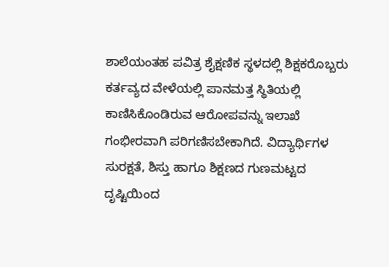ಶಾಲೆಯಂತಹ ಪವಿತ್ರ ಶೈಕ್ಷಣಿಕ ಸ್ಥಳದಲ್ಲಿ ಶಿಕ್ಷಕರೊಬ್ಬರು ಕರ್ತವ್ಯದ ವೇಳೆಯಲ್ಲಿ ಪಾನಮತ್ತ ಸ್ಥಿತಿಯಲ್ಲಿ ಕಾಣಿಸಿಕೊಂಡಿರುವ ಆರೋಪವನ್ನು ಇಲಾಖೆ ಗಂಭೀರವಾಗಿ ಪರಿಗಣಿಸಬೇಕಾಗಿದೆ. ವಿದ್ಯಾರ್ಥಿಗಳ ಸುರಕ್ಷತೆ, ಶಿಸ್ತು ಹಾಗೂ ಶಿಕ್ಷಣದ ಗುಣಮಟ್ಟದ ದೃಷ್ಟಿಯಿಂದ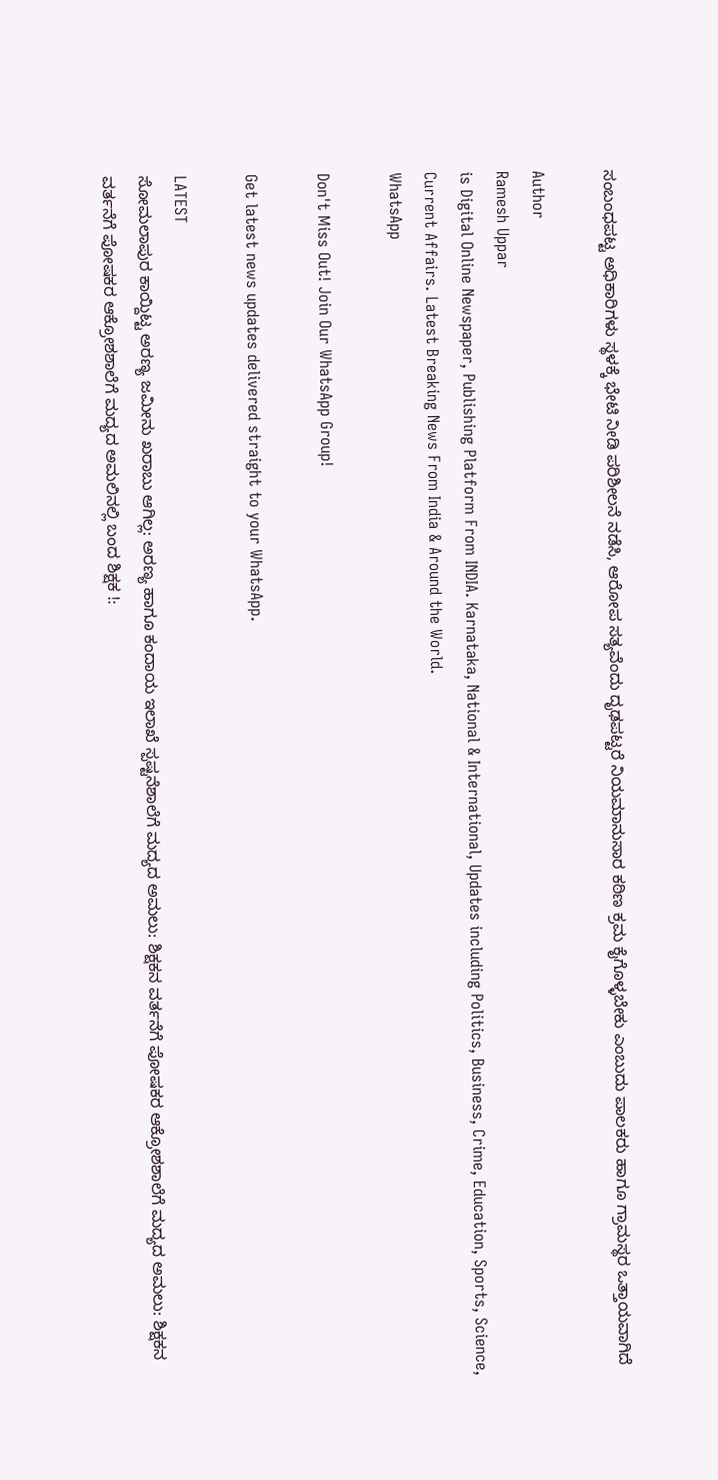ಸಂಬಂಧಪಟ್ಟ ಅಧಿಕಾರಿಗಳು ಸ್ಥಳಕ್ಕೆ ಭೇಟಿ ನೀಡಿ ಪರಿಶೀಲನೆ ನಡೆಸಿ, ಆರೋಪ ಸತ್ಯವೆಂದು ದೃಢಪಟ್ಟರೆ ನಿಯಮಾನುಸಾರ ಕಠಿಣ ಕ್ರಮ ಕೈಗೊಳ್ಳಬೇಕು ಎಂಬುದು ಪಾಲಕರು ಹಾಗೂ ಗ್ರಾಮಸ್ಥರ ಒತ್ತಾಯವಾಗಿದೆ

Author
Ramesh Uppar
is Digital Online Newspaper, Publishing Platform From INDIA. Karnataka, National & International, Updates including Politics, Business, Crime, Education, Sports, Science, Current Affairs. Latest Breaking News From India & Around the World.
WhatsApp

Don't Miss Out! Join Our WhatsApp Group!

Get latest news updates delivered straight to your WhatsApp.

LATEST
ಸೋಮಲಾಪುರ ಕಾಯ್ದಿಟ್ಟ ಅರಣ್ಯ ಜಮೀನು ಖರಾಬು ಆಗಿಲ್ಲ: ಅರಣ್ಯ ಹಾಗೂ ಕಂದಾಯ ಇಲಾಖೆ ಸ್ಪಷ್ಟನೆಶಾಲೆಗೆ ಮದ್ಯದ ಅಮಲು: ಶಿಕ್ಷಕನ ವರ್ತನೆಗೆ ಪೋಷಕರ ಆಕ್ರೋಶಶಾಲೆಗೆ ಮದ್ಯದ ಅಮಲು: ಶಿಕ್ಷಕನ ವರ್ತನೆಗೆ ಪೋಷಕರ ಆಕ್ರೋಶಶಾಲೆಗೆ ಮದ್ಯದ ಅಮಲಿನಲ್ಲಿ ಬಂದ ಶಿಕ್ಷಕ !: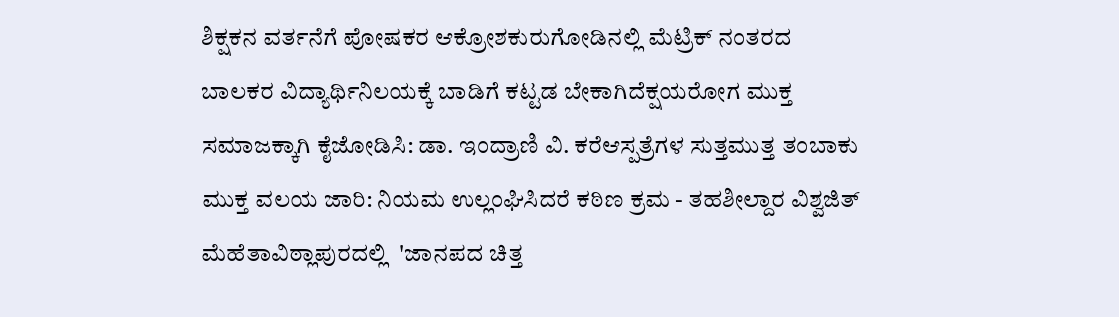ಶಿಕ್ಷಕನ ವರ್ತನೆಗೆ ಪೋಷಕರ ಆಕ್ರೋಶಕುರುಗೋಡಿನಲ್ಲಿ ಮೆಟ್ರಿಕ್ ನಂತರದ ಬಾಲಕರ ವಿದ್ಯಾರ್ಥಿನಿಲಯಕ್ಕೆ ಬಾಡಿಗೆ ಕಟ್ಟಡ ಬೇಕಾಗಿದೆಕ್ಷಯರೋಗ ಮುಕ್ತ ಸಮಾಜಕ್ಕಾಗಿ ಕೈಜೋಡಿಸಿ: ಡಾ. ಇಂದ್ರಾಣಿ ವಿ. ಕರೆಆಸ್ಪತ್ರೆಗಳ ಸುತ್ತಮುತ್ತ ತಂಬಾಕು ಮುಕ್ತ ವಲಯ ಜಾರಿ: ನಿಯಮ ಉಲ್ಲಂಘಿಸಿದರೆ ಕಠಿಣ ಕ್ರಮ - ತಹಶೀಲ್ದಾರ ವಿಶ್ವಜಿತ್ ಮೆಹೆತಾವಿಠ್ಲಾಪುರದಲ್ಲಿ  'ಜಾನಪದ ಚಿತ್ತ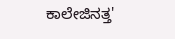ಕಾಲೇಜಿನತ್ತ'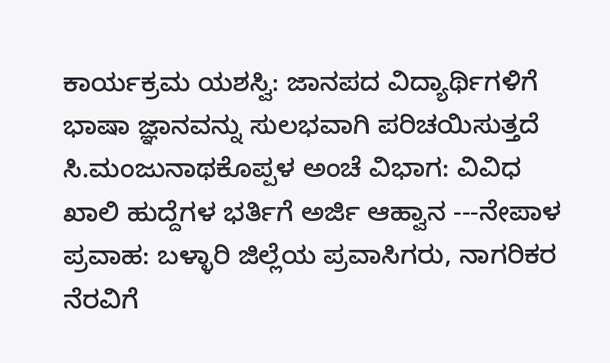ಕಾರ್ಯಕ್ರಮ ಯಶಸ್ವಿ: ಜಾನಪದ ವಿದ್ಯಾರ್ಥಿಗಳಿಗೆ ಭಾಷಾ ಜ್ಞಾನವನ್ನು ಸುಲಭವಾಗಿ ಪರಿಚಯಿಸುತ್ತದೆ ಸಿ.ಮಂಜುನಾಥಕೊಪ್ಪಳ ಅಂಚೆ ವಿಭಾಗ: ವಿವಿಧ ಖಾಲಿ ಹುದ್ದೆಗಳ ಭರ್ತಿಗೆ ಅರ್ಜಿ ಆಹ್ವಾನ ---ನೇಪಾಳ ಪ್ರವಾಹ: ಬಳ್ಳಾರಿ ಜಿಲ್ಲೆಯ ಪ್ರವಾಸಿಗರು, ನಾಗರಿಕರ ನೆರವಿಗೆ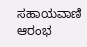ಸಹಾಯವಾಣಿ ಆರಂಭ